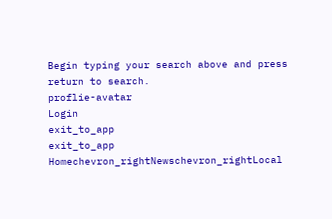Begin typing your search above and press return to search.
proflie-avatar
Login
exit_to_app
exit_to_app
Homechevron_rightNewschevron_rightLocal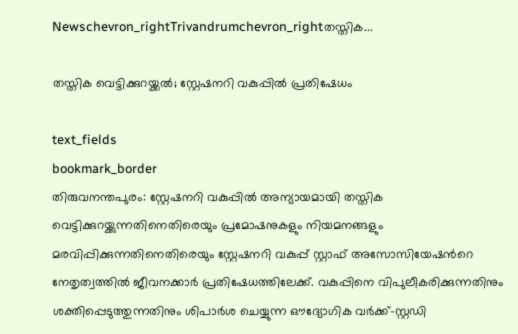Newschevron_rightTrivandrumchevron_rightതസ്തിക...

തസ്തിക വെട്ടിക്കുറയ്ക്കൽ; സ്റ്റേഷനറി വകുപ്പില്‍ പ്രതിഷേധം

text_fields
bookmark_border
തിരുവനന്തപുരം: സ്റ്റേഷനറി വകുപ്പില്‍ അന്യായമായി തസ്തിക വെട്ടിക്കുറയ്ക്കുന്നതിനെതിരെയും പ്രമോഷനുകളും നിയമനങ്ങളും മരവിപ്പിക്കുന്നതിനെതിരെയും സ്റ്റേഷനറി വകുപ്പ് സ്റ്റാഫ് അസോസിയേഷന്‍റെ നേതൃത്വത്തില്‍ ജീവനക്കാര്‍ പ്രതിഷേധത്തിലേക്ക്. വകുപ്പിനെ വിപുലീകരിക്കുന്നതിനും ശക്തിപ്പെടുത്തുന്നതിനും ശിപാര്‍ശ ചെയ്യുന്ന ഔദ്യോഗിക വര്‍ക്ക്-സ്റ്റഡി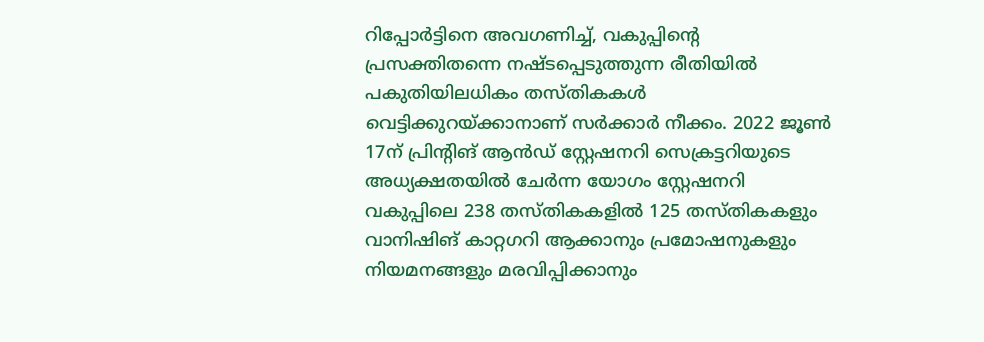റിപ്പോര്‍ട്ടിനെ അവഗണിച്ച്, വകുപ്പിന്‍റെ പ്രസക്തിതന്നെ നഷ്ടപ്പെടുത്തുന്ന രീതിയില്‍ പകുതിയിലധികം തസ്തികകള്‍ വെട്ടിക്കുറയ്ക്കാനാണ് സർക്കാർ നീക്കം. 2022 ജൂൺ 17ന് പ്രിന്‍റിങ് ആൻഡ് സ്റ്റേഷനറി സെക്രട്ടറിയുടെ അധ്യക്ഷതയില്‍ ചേര്‍ന്ന യോഗം സ്റ്റേഷനറി വകുപ്പിലെ 238 തസ്തികകളില്‍‍ 125 തസ്തികകളും‍ വാനിഷിങ് കാറ്റഗറി ആക്കാനും പ്രമോഷനുകളും നിയമനങ്ങളും മരവിപ്പിക്കാനും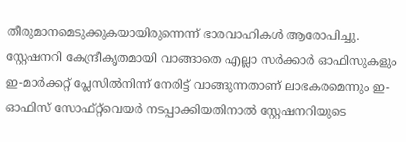തീരുമാനമെടുക്കുകയായിരുന്നെന്ന് ഭാരവാഹികൾ ആരോപിച്ചു. സ്റ്റേഷനറി കേന്ദ്രീകൃതമായി വാങ്ങാതെ എല്ലാ സര്‍ക്കാര്‍ ഓഫിസുകളും‍ ഇ-മാര്‍ക്കറ്റ് പ്ലേസില്‍നിന്ന് നേരിട്ട് വാങ്ങുന്നതാണ് ലാഭകരമെന്നും ഇ-ഓഫിസ് സോഫ്റ്റ്‍വെയര്‍ നടപ്പാക്കിയതിനാല്‍ സ്റ്റേഷനറിയുടെ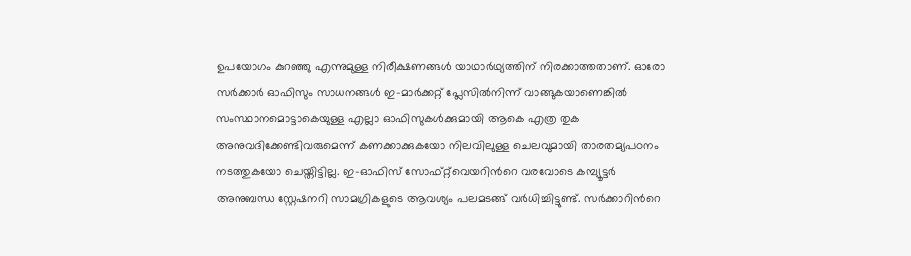ഉപയോഗം കുറഞ്ഞു എന്നുമുള്ള നിരീക്ഷണങ്ങള്‍ യാഥാർഥ്യത്തിന് നിരക്കാത്തതാണ്. ഓരോ സര്‍ക്കാര്‍ ഓഫിസും സാധനങ്ങള്‍ ഇ-മാര്‍ക്കറ്റ് പ്ലേസില്‍നിന്ന് വാങ്ങുകയാണെങ്കില്‍‍ സംസ്ഥാനമൊട്ടാകെയുള്ള എല്ലാ ഓഫിസുകള്‍ക്കുമായി ആകെ എത്ര തുക അനുവദിക്കേണ്ടിവരുമെന്ന് കണക്കാക്കുകയോ നിലവിലുള്ള ചെലവുമായി താരതമ്യപഠനം നടത്തുകയോ ചെയ്തിട്ടില്ല. ഇ-ഓഫിസ് സോഫ്റ്റ്‍വെയറിന്‍റെ വരവോടെ കമ്പ്യൂട്ടർ അനുബന്ധ സ്റ്റേഷനറി സാമഗ്രികളുടെ ആവശ്യം പലമടങ്ങ് വർധിച്ചിട്ടുണ്ട്. സര്‍ക്കാറിന്‍റെ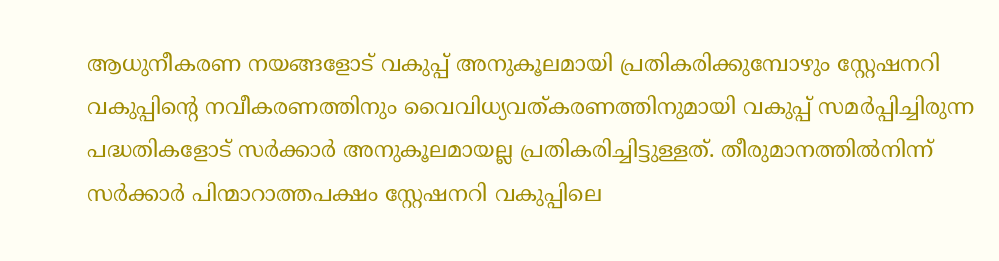ആധുനീകരണ നയങ്ങളോട് വകുപ്പ് അനുകൂലമായി പ്രതികരിക്കുമ്പോഴും സ്റ്റേഷനറി വകുപ്പിന്‍റെ നവീകരണത്തിനും വൈവിധ്യവത്കരണത്തിനുമായി വകുപ്പ് സമര്‍പ്പിച്ചിരുന്ന പദ്ധതികളോട് സര്‍ക്കാര്‍ അനുകൂലമായല്ല പ്രതികരിച്ചിട്ടുള്ളത്. തീരുമാനത്തില്‍നിന്ന് സര്‍ക്കാര്‍ പിന്മാറാത്തപക്ഷം സ്റ്റേഷനറി വകുപ്പിലെ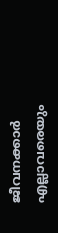ജീവനക്കാര്‍ എല്ലാവരെയും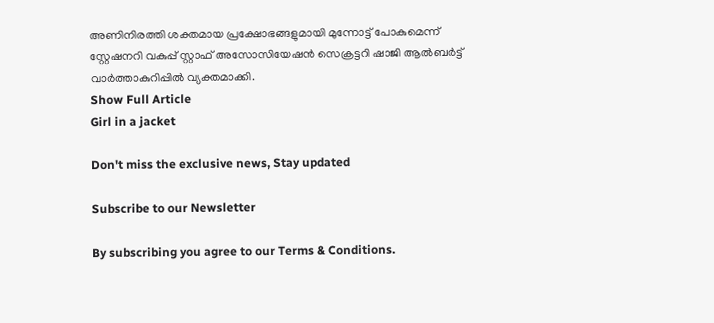അണിനിരത്തി ശക്തമായ പ്രക്ഷോഭങ്ങളുമായി മുന്നോട്ട് പോകുമെന്ന് സ്റ്റേഷനറി വകുപ്പ് സ്റ്റാഫ് അസോസിയേഷന്‍ സെക്രട്ടറി ഷാജി ആല്‍ബര്‍ട്ട് വാർത്താകുറിപ്പിൽ വ്യക്തമാക്കി.
Show Full Article
Girl in a jacket

Don't miss the exclusive news, Stay updated

Subscribe to our Newsletter

By subscribing you agree to our Terms & Conditions.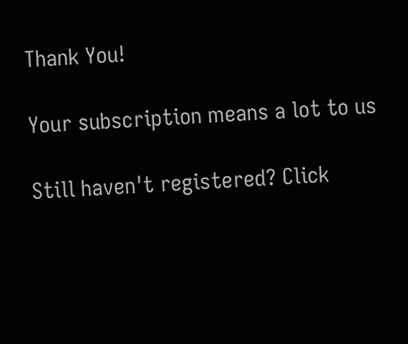Thank You!

Your subscription means a lot to us

Still haven't registered? Click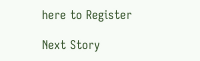here to Register

Next Story